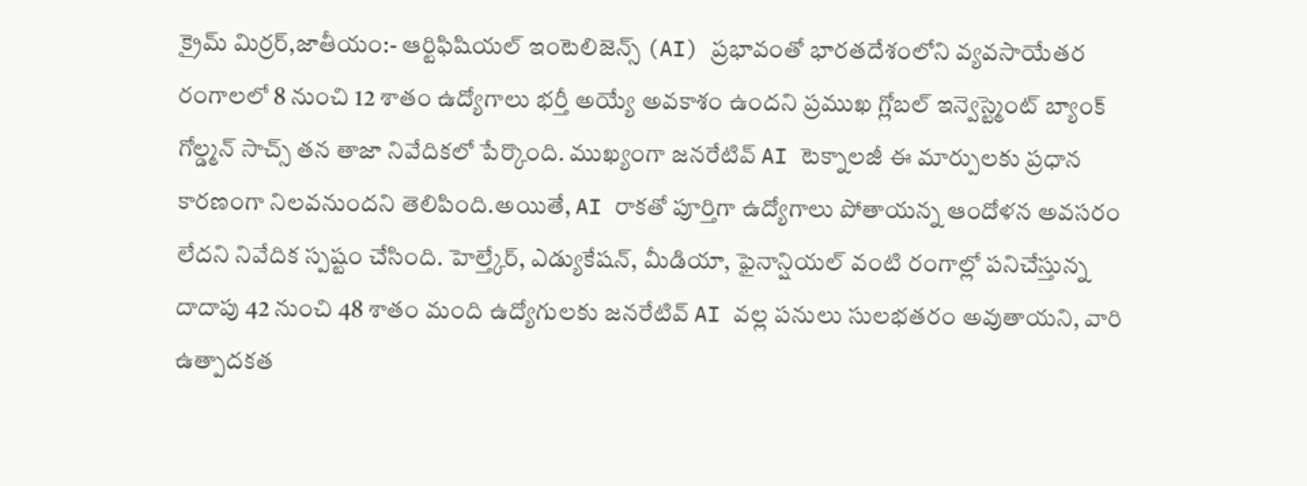క్రైమ్ మిర్రర్,జాతీయం:- ఆర్టిఫిషియల్ ఇంటెలిజెన్స్ (AI) ప్రభావంతో భారతదేశంలోని వ్యవసాయేతర రంగాలలో 8 నుంచి 12 శాతం ఉద్యోగాలు భర్తీ అయ్యే అవకాశం ఉందని ప్రముఖ గ్లోబల్ ఇన్వెస్ట్మెంట్ బ్యాంక్ గోల్డ్మన్ సాచ్స్ తన తాజా నివేదికలో పేర్కొంది. ముఖ్యంగా జనరేటివ్ AI టెక్నాలజీ ఈ మార్పులకు ప్రధాన కారణంగా నిలవనుందని తెలిపింది.అయితే, AI రాకతో పూర్తిగా ఉద్యోగాలు పోతాయన్న ఆందోళన అవసరం లేదని నివేదిక స్పష్టం చేసింది. హెల్త్కేర్, ఎడ్యుకేషన్, మీడియా, ఫైనాన్షియల్ వంటి రంగాల్లో పనిచేస్తున్న దాదాపు 42 నుంచి 48 శాతం మంది ఉద్యోగులకు జనరేటివ్ AI వల్ల పనులు సులభతరం అవుతాయని, వారి ఉత్పాదకత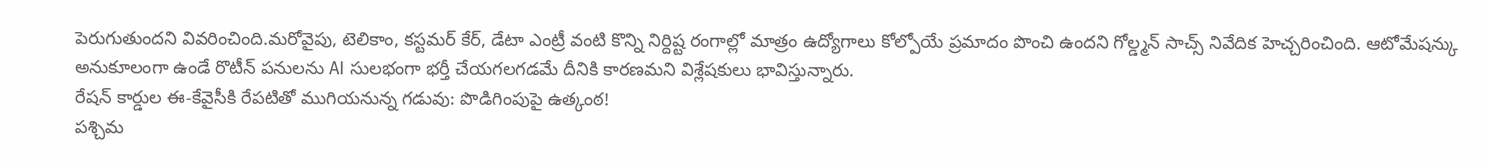పెరుగుతుందని వివరించింది.మరోవైపు, టెలికాం, కస్టమర్ కేర్, డేటా ఎంట్రీ వంటి కొన్ని నిర్దిష్ట రంగాల్లో మాత్రం ఉద్యోగాలు కోల్పోయే ప్రమాదం పొంచి ఉందని గోల్డ్మన్ సాచ్స్ నివేదిక హెచ్చరించింది. ఆటోమేషన్కు అనుకూలంగా ఉండే రొటీన్ పనులను AI సులభంగా భర్తీ చేయగలగడమే దీనికి కారణమని విశ్లేషకులు భావిస్తున్నారు.
రేషన్ కార్డుల ఈ-కేవైసీకి రేపటితో ముగియనున్న గడువు: పొడిగింపుపై ఉత్కంఠ!
పశ్చిమ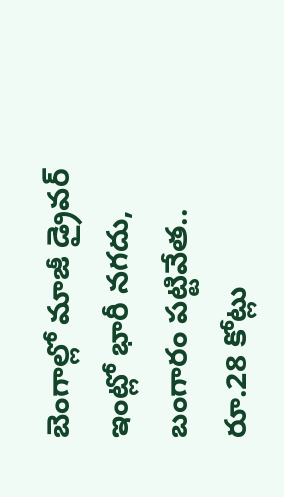బెంగాల్లో మాజీ డ్రైవర్ ఇంట్లో భారీ నగదు, బంగారం పట్టివేత.. రూ.28 కోట్లు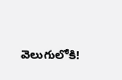వెలుగులోకి!